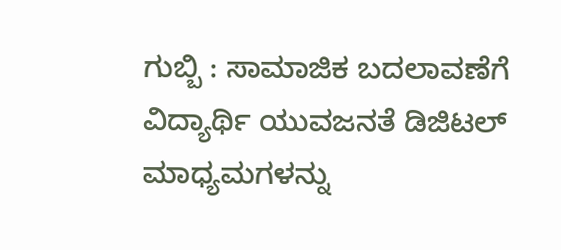ಗುಬ್ಬಿ : ಸಾಮಾಜಿಕ ಬದಲಾವಣೆಗೆ
ವಿದ್ಯಾರ್ಥಿ ಯುವಜನತೆ ಡಿಜಿಟಲ್ ಮಾಧ್ಯಮಗಳನ್ನು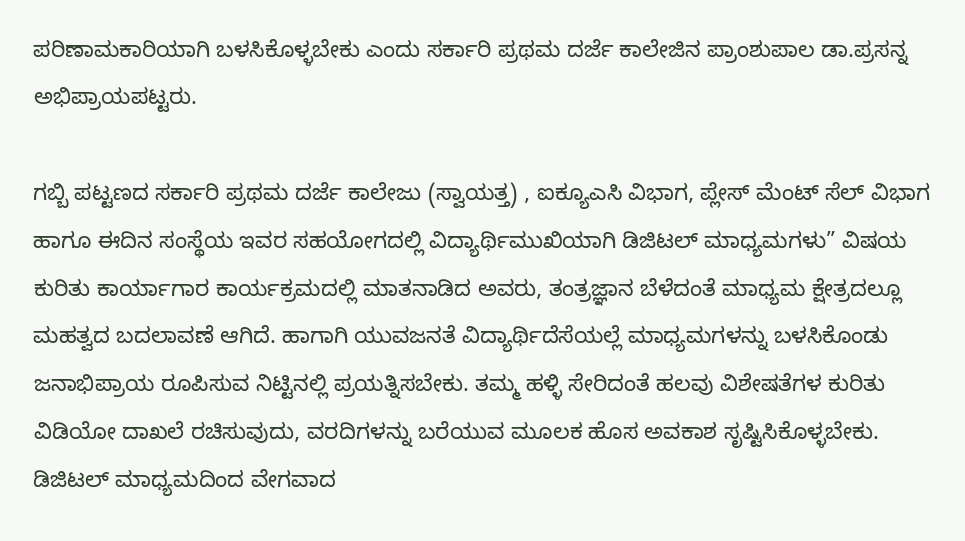ಪರಿಣಾಮಕಾರಿಯಾಗಿ ಬಳಸಿಕೊಳ್ಳಬೇಕು ಎಂದು ಸರ್ಕಾರಿ ಪ್ರಥಮ ದರ್ಜೆ ಕಾಲೇಜಿನ ಪ್ರಾಂಶುಪಾಲ ಡಾ.ಪ್ರಸನ್ನ ಅಭಿಪ್ರಾಯಪಟ್ಟರು.

ಗಬ್ಬಿ ಪಟ್ಟಣದ ಸರ್ಕಾರಿ ಪ್ರಥಮ ದರ್ಜೆ ಕಾಲೇಜು (ಸ್ವಾಯತ್ತ) , ಐಕ್ಯೂಎಸಿ ವಿಭಾಗ, ಪ್ಲೇಸ್ ಮೆಂಟ್ ಸೆಲ್ ವಿಭಾಗ ಹಾಗೂ ಈದಿನ ಸಂಸ್ಥೆಯ ಇವರ ಸಹಯೋಗದಲ್ಲಿ ವಿದ್ಯಾರ್ಥಿಮುಖಿಯಾಗಿ ಡಿಜಿಟಲ್ ಮಾಧ್ಯಮಗಳು” ವಿಷಯ ಕುರಿತು ಕಾರ್ಯಾಗಾರ ಕಾರ್ಯಕ್ರಮದಲ್ಲಿ ಮಾತನಾಡಿದ ಅವರು, ತಂತ್ರಜ್ಞಾನ ಬೆಳೆದಂತೆ ಮಾಧ್ಯಮ ಕ್ಷೇತ್ರದಲ್ಲೂ ಮಹತ್ವದ ಬದಲಾವಣೆ ಆಗಿದೆ. ಹಾಗಾಗಿ ಯುವಜನತೆ ವಿದ್ಯಾರ್ಥಿದೆಸೆಯಲ್ಲೆ ಮಾಧ್ಯಮಗಳನ್ನು ಬಳಸಿಕೊಂಡು ಜನಾಭಿಪ್ರಾಯ ರೂಪಿಸುವ ನಿಟ್ಟಿನಲ್ಲಿ ಪ್ರಯತ್ನಿಸಬೇಕು. ತಮ್ಮ ಹಳ್ಳಿ ಸೇರಿದಂತೆ ಹಲವು ವಿಶೇಷತೆಗಳ ಕುರಿತು ವಿಡಿಯೋ ದಾಖಲೆ ರಚಿಸುವುದು, ವರದಿಗಳನ್ನು ಬರೆಯುವ ಮೂಲಕ ಹೊಸ ಅವಕಾಶ ಸೃಷ್ಟಿಸಿಕೊಳ್ಳಬೇಕು.
ಡಿಜಿಟಲ್ ಮಾಧ್ಯಮದಿಂದ ವೇಗವಾದ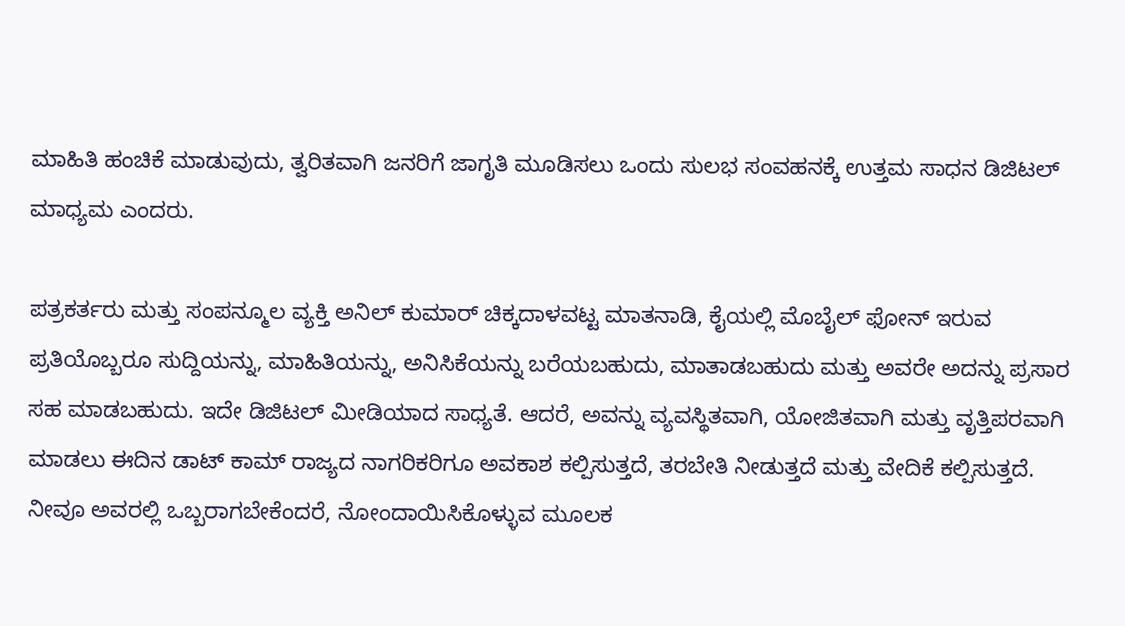ಮಾಹಿತಿ ಹಂಚಿಕೆ ಮಾಡುವುದು, ತ್ವರಿತವಾಗಿ ಜನರಿಗೆ ಜಾಗೃತಿ ಮೂಡಿಸಲು ಒಂದು ಸುಲಭ ಸಂವಹನಕ್ಕೆ ಉತ್ತಮ ಸಾಧನ ಡಿಜಿಟಲ್ ಮಾಧ್ಯಮ ಎಂದರು.

ಪತ್ರಕರ್ತರು ಮತ್ತು ಸಂಪನ್ಮೂಲ ವ್ಯಕ್ತಿ ಅನಿಲ್ ಕುಮಾರ್ ಚಿಕ್ಕದಾಳವಟ್ಟ ಮಾತನಾಡಿ, ಕೈಯಲ್ಲಿ ಮೊಬೈಲ್ ಫೋನ್ ಇರುವ ಪ್ರತಿಯೊಬ್ಬರೂ ಸುದ್ದಿಯನ್ನು, ಮಾಹಿತಿಯನ್ನು, ಅನಿಸಿಕೆಯನ್ನು ಬರೆಯಬಹುದು, ಮಾತಾಡಬಹುದು ಮತ್ತು ಅವರೇ ಅದನ್ನು ಪ್ರಸಾರ ಸಹ ಮಾಡಬಹುದು. ಇದೇ ಡಿಜಿಟಲ್ ಮೀಡಿಯಾದ ಸಾಧ್ಯತೆ. ಆದರೆ, ಅವನ್ನು ವ್ಯವಸ್ಥಿತವಾಗಿ, ಯೋಜಿತವಾಗಿ ಮತ್ತು ವೃತ್ತಿಪರವಾಗಿ ಮಾಡಲು ಈದಿನ ಡಾಟ್ ಕಾಮ್ ರಾಜ್ಯದ ನಾಗರಿಕರಿಗೂ ಅವಕಾಶ ಕಲ್ಪಿಸುತ್ತದೆ, ತರಬೇತಿ ನೀಡುತ್ತದೆ ಮತ್ತು ವೇದಿಕೆ ಕಲ್ಪಿಸುತ್ತದೆ. ನೀವೂ ಅವರಲ್ಲಿ ಒಬ್ಬರಾಗಬೇಕೆಂದರೆ, ನೋಂದಾಯಿಸಿಕೊಳ್ಳುವ ಮೂಲಕ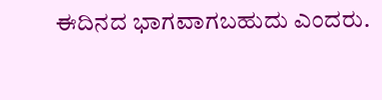ಈದಿನದ ಭಾಗವಾಗಬಹುದು ಎಂದರು.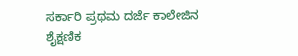ಸರ್ಕಾರಿ ಪ್ರಥಮ ದರ್ಜೆ ಕಾಲೇಜಿನ ಶೈಕ್ಷಣಿಕ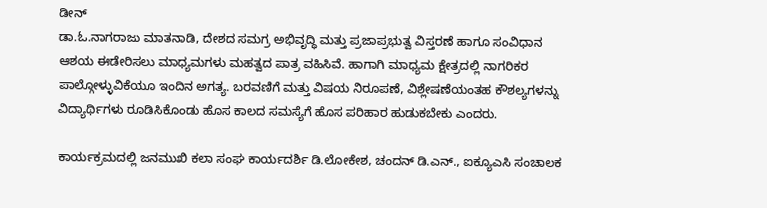ಡೀನ್
ಡಾ.ಓ.ನಾಗರಾಜು ಮಾತನಾಡಿ, ದೇಶದ ಸಮಗ್ರ ಅಭಿವೃದ್ಧಿ ಮತ್ತು ಪ್ರಜಾಪ್ರಭುತ್ವ ವಿಸ್ತರಣೆ ಹಾಗೂ ಸಂವಿಧಾನ ಆಶಯ ಈಡೇರಿಸಲು ಮಾಧ್ಯಮಗಳು ಮಹತ್ವದ ಪಾತ್ರ ವಹಿಸಿವೆ. ಹಾಗಾಗಿ ಮಾಧ್ಯಮ ಕ್ಷೇತ್ರದಲ್ಲಿ ನಾಗರಿಕರ ಪಾಲ್ಗೋಳ್ಳುವಿಕೆಯೂ ಇಂದಿನ ಅಗತ್ಯ. ಬರವಣಿಗೆ ಮತ್ತು ವಿಷಯ ನಿರೂಪಣೆ, ವಿಶ್ಲೇಷಣೆಯಂತಹ ಕೌಶಲ್ಯಗಳನ್ನು ವಿದ್ಯಾರ್ಥಿಗಳು ರೂಡಿಸಿಕೊಂಡು ಹೊಸ ಕಾಲದ ಸಮಸ್ಯೆಗೆ ಹೊಸ ಪರಿಹಾರ ಹುಡುಕಬೇಕು ಎಂದರು.

ಕಾರ್ಯಕ್ರಮದಲ್ಲಿ ಜನಮುಖಿ ಕಲಾ ಸಂಘ ಕಾರ್ಯದರ್ಶಿ ಡಿ.ಲೋಕೇಶ, ಚಂದನ್ ಡಿ.ಎನ್., ಐಕ್ಯೂಎಸಿ ಸಂಚಾಲಕ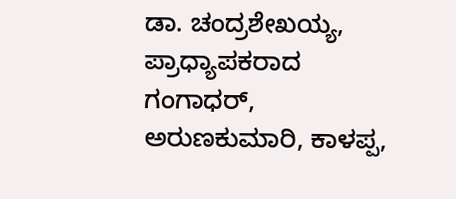ಡಾ. ಚಂದ್ರಶೇಖಯ್ಯ, ಪ್ರಾಧ್ಯಾಪಕರಾದ ಗಂಗಾಧರ್, ಅರುಣಕುಮಾರಿ, ಕಾಳಪ್ಪ,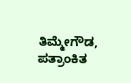ತಿಮ್ಮೇಗೌಡ, ಪತ್ರಾಂಕಿತ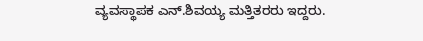ವ್ಯವಸ್ಥಾಪಕ ಎನ್.ಶಿವಯ್ಯ ಮತ್ತಿತರರು ಇದ್ದರು.